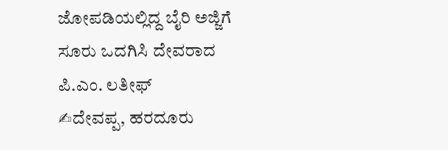ಜೋಪಡಿಯಲ್ಲಿದ್ದ ಬೈರಿ ಅಜ್ಜಿಗೆ ಸೂರು ಒದಗಿಸಿ ದೇವರಾದ ಪಿ.ಎಂ. ಲತೀಫ್
✍ದೇವಪ್ಪ, ಹರದೂರು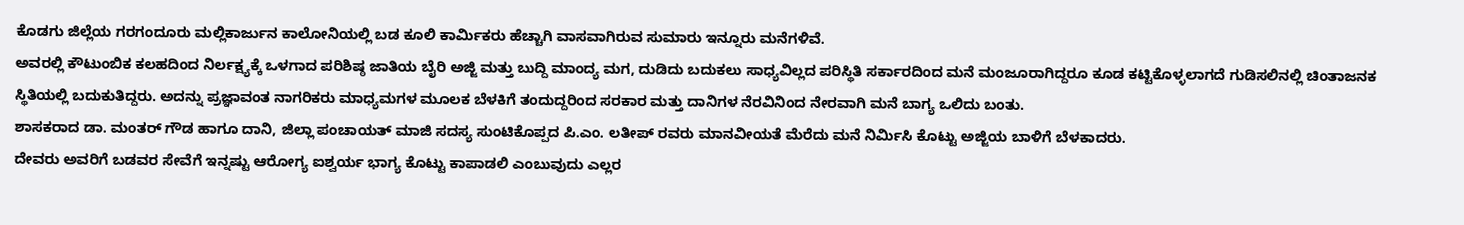ಕೊಡಗು ಜಿಲ್ಲೆಯ ಗರಗಂದೂರು ಮಲ್ಲಿಕಾರ್ಜುನ ಕಾಲೋನಿಯಲ್ಲಿ ಬಡ ಕೂಲಿ ಕಾರ್ಮಿಕರು ಹೆಚ್ಚಾಗಿ ವಾಸವಾಗಿರುವ ಸುಮಾರು ಇನ್ನೂರು ಮನೆಗಳಿವೆ.
ಅವರಲ್ಲಿ ಕೌಟುಂಬಿಕ ಕಲಹದಿಂದ ನಿರ್ಲಕ್ಷ್ಯಕ್ಕೆ ಒಳಗಾದ ಪರಿಶಿಷ್ಠ ಜಾತಿಯ ಬೈರಿ ಅಜ್ಜಿ ಮತ್ತು ಬುದ್ದಿ ಮಾಂದ್ಯ ಮಗ, ದುಡಿದು ಬದುಕಲು ಸಾಧ್ಯವಿಲ್ಲದ ಪರಿಸ್ಥಿತಿ ಸರ್ಕಾರದಿಂದ ಮನೆ ಮಂಜೂರಾಗಿದ್ದರೂ ಕೂಡ ಕಟ್ಟಿಕೊಳ್ಳಲಾಗದೆ ಗುಡಿಸಲಿನಲ್ಲಿ ಚಿಂತಾಜನಕ ಸ್ಥಿತಿಯಲ್ಲಿ ಬದುಕುತಿದ್ದರು. ಅದನ್ನು ಪ್ರಜ್ಞಾವಂತ ನಾಗರಿಕರು ಮಾಧ್ಯಮಗಳ ಮೂಲಕ ಬೆಳಕಿಗೆ ತಂದುದ್ದರಿಂದ ಸರಕಾರ ಮತ್ತು ದಾನಿಗಳ ನೆರವಿನಿಂದ ನೇರವಾಗಿ ಮನೆ ಬಾಗ್ಯ ಒಲಿದು ಬಂತು.
ಶಾಸಕರಾದ ಡಾ. ಮಂತರ್ ಗೌಡ ಹಾಗೂ ದಾನಿ, ಜಿಲ್ಲಾ ಪಂಚಾಯತ್ ಮಾಜಿ ಸದಸ್ಯ ಸುಂಟಿಕೊಪ್ಪದ ಪಿ.ಎಂ. ಲತೀಪ್ ರವರು ಮಾನವೀಯತೆ ಮೆರೆದು ಮನೆ ನಿರ್ಮಿಸಿ ಕೊಟ್ಟು ಅಜ್ಜಿಯ ಬಾಳಿಗೆ ಬೆಳಕಾದರು.
ದೇವರು ಅವರಿಗೆ ಬಡವರ ಸೇವೆಗೆ ಇನ್ನಷ್ಟು ಆರೋಗ್ಯ ಐಶ್ವರ್ಯ ಭಾಗ್ಯ ಕೊಟ್ಟು ಕಾಪಾಡಲಿ ಎಂಬುವುದು ಎಲ್ಲರ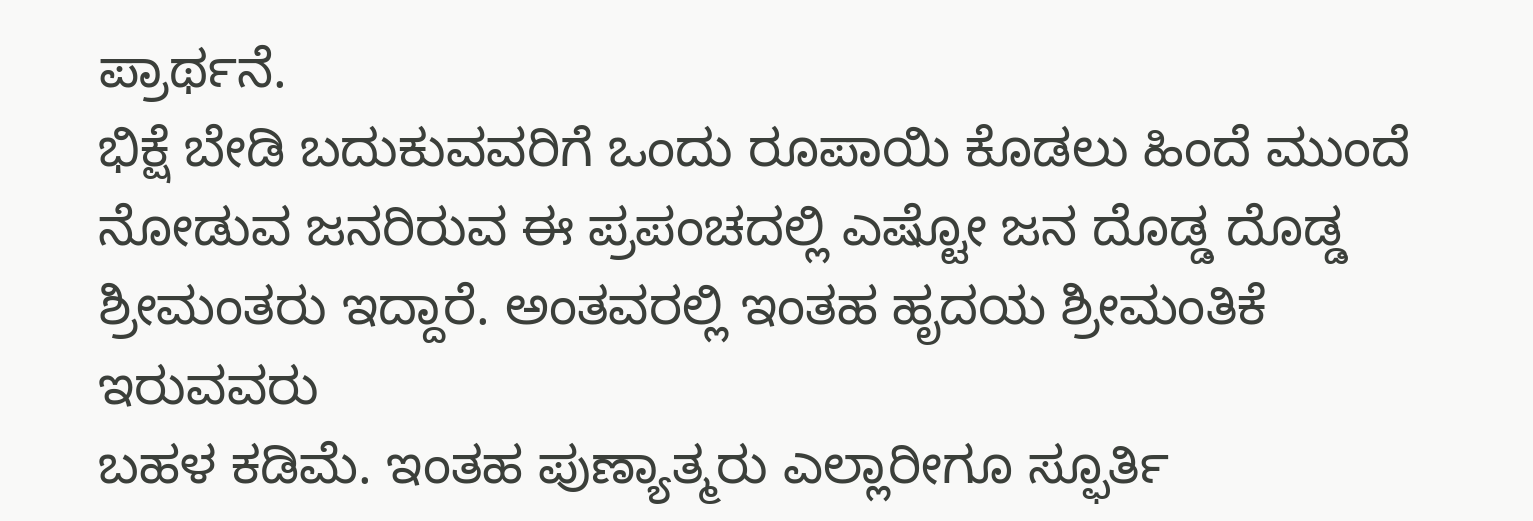ಪ್ರಾರ್ಥನೆ.
ಭಿಕ್ಷೆ ಬೇಡಿ ಬದುಕುವವರಿಗೆ ಒಂದು ರೂಪಾಯಿ ಕೊಡಲು ಹಿಂದೆ ಮುಂದೆ ನೋಡುವ ಜನರಿರುವ ಈ ಪ್ರಪಂಚದಲ್ಲಿ ಎಷ್ಟೋ ಜನ ದೊಡ್ಡ ದೊಡ್ಡ ಶ್ರೀಮಂತರು ಇದ್ದಾರೆ. ಅಂತವರಲ್ಲಿ ಇಂತಹ ಹೃದಯ ಶ್ರೀಮಂತಿಕೆ ಇರುವವರು
ಬಹಳ ಕಡಿಮೆ. ಇಂತಹ ಪುಣ್ಯಾತ್ಮರು ಎಲ್ಲಾರೀಗೂ ಸ್ಫೂರ್ತಿ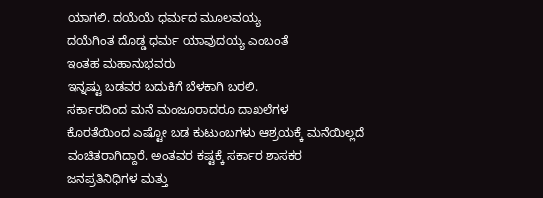ಯಾಗಲಿ. ದಯೆಯೆ ಧರ್ಮದ ಮೂಲವಯ್ಯ
ದಯೆಗಿಂತ ದೊಡ್ಡ ಧರ್ಮ ಯಾವುದಯ್ಯ ಎಂಬಂತೆ
ಇಂತಹ ಮಹಾನುಭವರು
ಇನ್ನಷ್ಟು ಬಡವರ ಬದುಕಿಗೆ ಬೆಳಕಾಗಿ ಬರಲಿ.
ಸರ್ಕಾರದಿಂದ ಮನೆ ಮಂಜೂರಾದರೂ ದಾಖಲೆಗಳ
ಕೊರತೆಯಿಂದ ಎಷ್ಟೋ ಬಡ ಕುಟುಂಬಗಳು ಆಶ್ರಯಕ್ಕೆ ಮನೆಯಿಲ್ಲದೆ ವಂಚಿತರಾಗಿದ್ದಾರೆ. ಅಂತವರ ಕಷ್ಟಕ್ಕೆ ಸರ್ಕಾರ ಶಾಸಕರ ಜನಪ್ರತಿನಿಧಿಗಳ ಮತ್ತು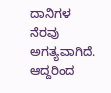ದಾನಿಗಳ ನೆರವು ಅಗತ್ಯವಾಗಿದೆ.
ಆದ್ದರಿಂದ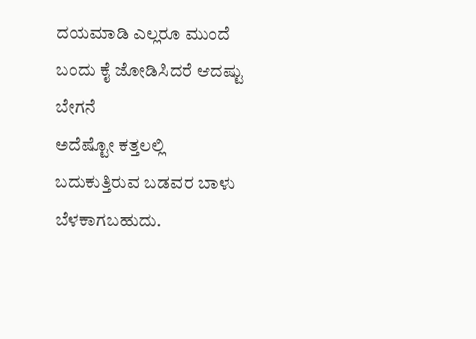ದಯಮಾಡಿ ಎಲ್ಲರೂ ಮುಂದೆ ಬಂದು ಕೈ ಜೋಡಿಸಿದರೆ ಆದಷ್ಟು ಬೇಗನೆ
ಅದೆಷ್ಟೋ ಕತ್ತಲಲ್ಲಿ ಬದುಕುತ್ತಿರುವ ಬಡವರ ಬಾಳು ಬೆಳಕಾಗಬಹುದು.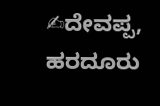✍ದೇವಪ್ಪ, ಹರದೂರು